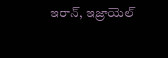ఇరాన్, ఇజ్రాయెల్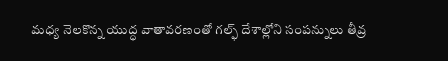మధ్య నెలకొన్న యుద్ధ వాతావరణంతో గల్ఫ్ దేశాల్లోని సంపన్నులు తీవ్ర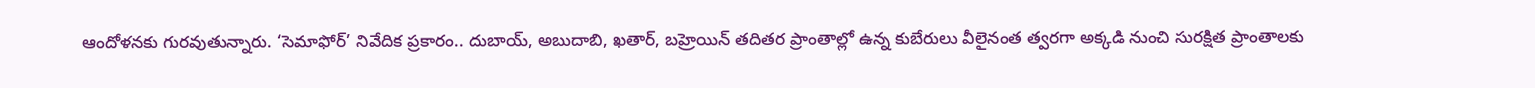ఆందోళనకు గురవుతున్నారు. ‘సెమాఫోర్’ నివేదిక ప్రకారం.. దుబాయ్, అబుదాబి, ఖతార్, బహ్రెయిన్ తదితర ప్రాంతాల్లో ఉన్న కుబేరులు వీలైనంత త్వరగా అక్కడి నుంచి సురక్షిత ప్రాంతాలకు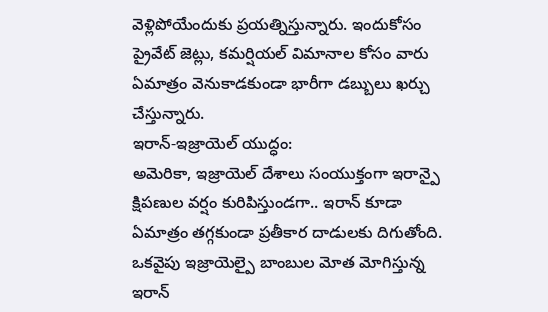వెళ్లిపోయేందుకు ప్రయత్నిస్తున్నారు. ఇందుకోసం ప్రైవేట్ జెట్లు, కమర్షియల్ విమానాల కోసం వారు ఏమాత్రం వెనుకాడకుండా భారీగా డబ్బులు ఖర్చు చేస్తున్నారు.
ఇరాన్-ఇజ్రాయెల్ యుద్ధం:
అమెరికా, ఇజ్రాయెల్ దేశాలు సంయుక్తంగా ఇరాన్పై క్షిపణుల వర్షం కురిపిస్తుండగా.. ఇరాన్ కూడా ఏమాత్రం తగ్గకుండా ప్రతీకార దాడులకు దిగుతోంది. ఒకవైపు ఇజ్రాయెల్పై బాంబుల మోత మోగిస్తున్న ఇరాన్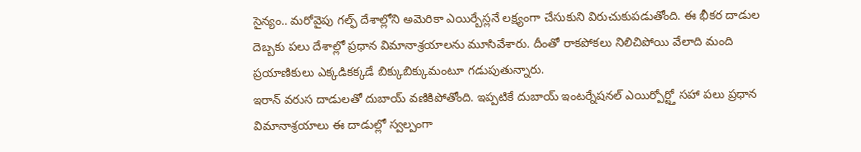సైన్యం.. మరోవైపు గల్ఫ్ దేశాల్లోని అమెరికా ఎయిర్బేస్లనే లక్ష్యంగా చేసుకుని విరుచుకుపడుతోంది. ఈ భీకర దాడుల దెబ్బకు పలు దేశాల్లో ప్రధాన విమానాశ్రయాలను మూసివేశారు. దీంతో రాకపోకలు నిలిచిపోయి వేలాది మంది ప్రయాణికులు ఎక్కడికక్కడే బిక్కుబిక్కుమంటూ గడుపుతున్నారు.
ఇరాన్ వరుస దాడులతో దుబాయ్ వణికిపోతోంది. ఇప్పటికే దుబాయ్ ఇంటర్నేషనల్ ఎయిర్పోర్ట్తో సహా పలు ప్రధాన విమానాశ్రయాలు ఈ దాడుల్లో స్వల్పంగా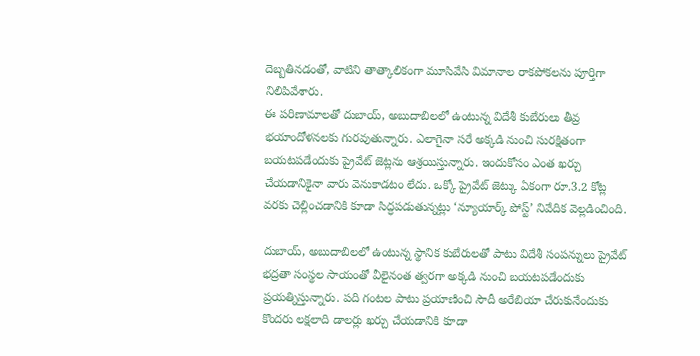దెబ్బతినడంతో, వాటిని తాత్కాలికంగా మూసివేసి విమానాల రాకపోకలను పూర్తిగా నిలిపివేశారు.
ఈ పరిణామాలతో దుబాయ్, అబుదాబిలలో ఉంటున్న విదేశీ కుబేరులు తీవ్ర భయాందోళనలకు గురవుతున్నారు. ఎలాగైనా సరే అక్కడి నుంచి సురక్షితంగా బయటపడేందుకు ప్రైవేట్ జెట్లను ఆశ్రయిస్తున్నారు. ఇందుకోసం ఎంత ఖర్చు చేయడానికైనా వారు వెనుకాడటం లేదు. ఒక్కో ప్రైవేట్ జెట్కు ఏకంగా రూ.3.2 కోట్ల వరకు చెల్లించడానికి కూడా సిద్ధపడుతున్నట్లు ‘న్యూయార్క్ పోస్ట్’ నివేదిక వెల్లడించింది.

దుబాయ్, అబుదాబిలలో ఉంటున్న స్థానిక కుబేరులతో పాటు విదేశీ సంపన్నులు ప్రైవేట్ భద్రతా సంస్థల సాయంతో వీలైనంత త్వరగా అక్కడి నుంచి బయటపడేందుకు ప్రయత్నిస్తున్నారు. పది గంటల పాటు ప్రయాణించి సౌదీ అరేబియా చేరుకునేందుకు కొందరు లక్షలాది డాలర్లు ఖర్చు చేయడానికి కూడా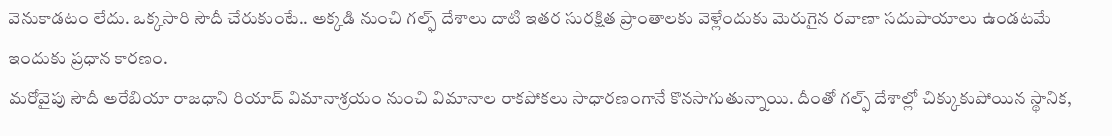వెనుకాడటం లేదు. ఒక్కసారి సౌదీ చేరుకుంటే.. అక్కడి నుంచి గల్ఫ్ దేశాలు దాటి ఇతర సురక్షిత ప్రాంతాలకు వెళ్లేందుకు మెరుగైన రవాణా సదుపాయాలు ఉండటమే ఇందుకు ప్రధాన కారణం.
మరోవైపు సౌదీ అరేబియా రాజధాని రియాద్ విమానాశ్రయం నుంచి విమానాల రాకపోకలు సాధారణంగానే కొనసాగుతున్నాయి. దీంతో గల్ఫ్ దేశాల్లో చిక్కుకుపోయిన స్థానిక,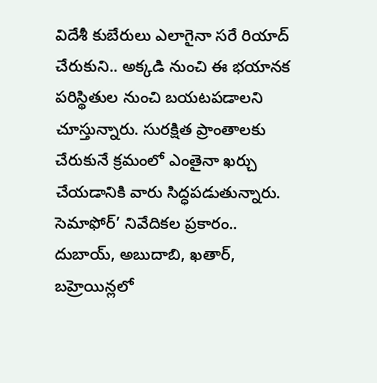విదేశీ కుబేరులు ఎలాగైనా సరే రియాద్ చేరుకుని.. అక్కడి నుంచి ఈ భయానక పరిస్థితుల నుంచి బయటపడాలని చూస్తున్నారు. సురక్షిత ప్రాంతాలకు చేరుకునే క్రమంలో ఎంతైనా ఖర్చు చేయడానికి వారు సిద్ధపడుతున్నారు.
సెమాఫోర్’ నివేదికల ప్రకారం.. దుబాయ్, అబుదాబి, ఖతార్, బహ్రెయిన్లలో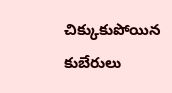చిక్కుకుపోయిన కుబేరులు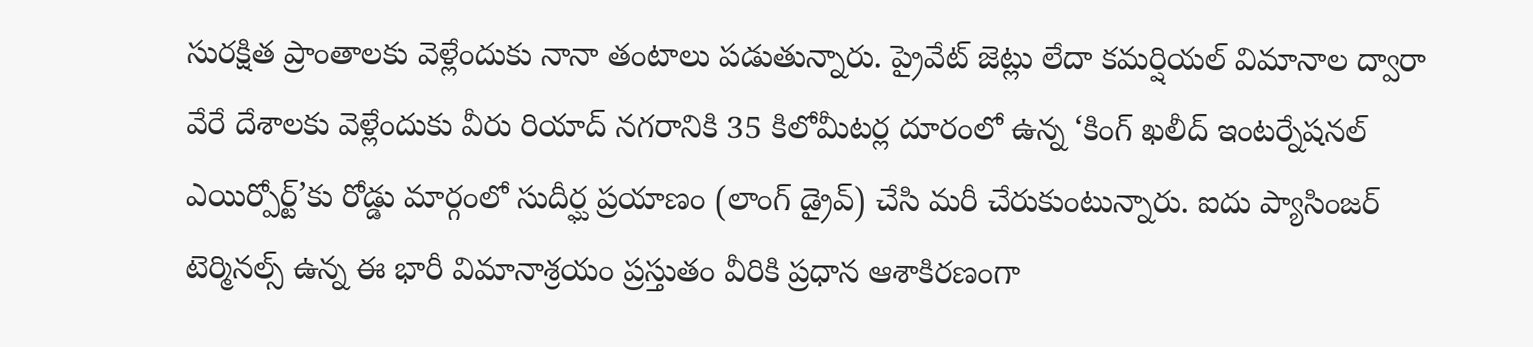సురక్షిత ప్రాంతాలకు వెళ్లేందుకు నానా తంటాలు పడుతున్నారు. ప్రైవేట్ జెట్లు లేదా కమర్షియల్ విమానాల ద్వారా వేరే దేశాలకు వెళ్లేందుకు వీరు రియాద్ నగరానికి 35 కిలోమీటర్ల దూరంలో ఉన్న ‘కింగ్ ఖలీద్ ఇంటర్నేషనల్ ఎయిర్పోర్ట్’కు రోడ్డు మార్గంలో సుదీర్ఘ ప్రయాణం (లాంగ్ డ్రైవ్) చేసి మరీ చేరుకుంటున్నారు. ఐదు ప్యాసింజర్ టెర్మినల్స్ ఉన్న ఈ భారీ విమానాశ్రయం ప్రస్తుతం వీరికి ప్రధాన ఆశాకిరణంగా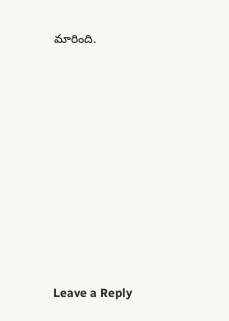మారింది.











Leave a Reply